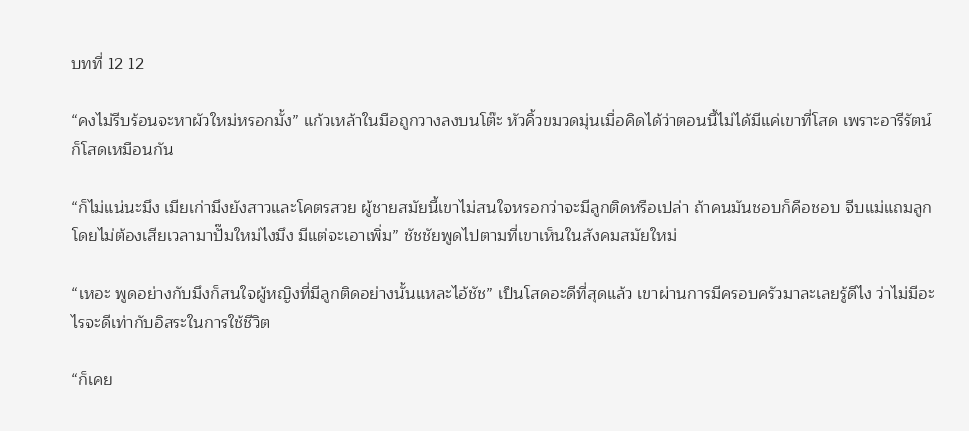บทที่ 12 12

“คงไม่รีบร้อนจะหาผัวใหม่หรอกมั้ง” แก้วเหล้าในมือถูกวางลงบนโต๊ะ หัวคิ้วขมวดมุ่นเมื่อคิดได้ว่าตอนนี้ไม่ได้มีแค่เขาที่โสด เพราะอารีรัตน์ก็โสดเหมือนกัน

“ก็ไม่แน่นะมึง เมียเก่ามึงยังสาวและโคตรสวย ผู้ชายสมัยนี้เขาไม่สนใจหรอกว่าจะมีลูกติดหรือเปล่า ถ้าคนมันชอบก็คือชอบ จีบแม่แถมลูกโดยไม่ต้องเสียเวลามาปั๊มใหม่ไงมึง มีแต่จะเอาเพิ่ม” ชัชชัยพูดไปตามที่เขาเห็นในสังคมสมัยใหม่

“เหอะ พูดอย่างกับมึงก็สนใจผู้หญิงที่มีลูกติดอย่างนั้นแหละไอ้ชัช” เป็นโสดอะดีที่สุดแล้ว เขาผ่านการมีครอบครัวมาละเลยรู้ดีไง ว่าไม่มีอะไรจะดีเท่ากับอิสระในการใช้ชีวิต

“ก็เคย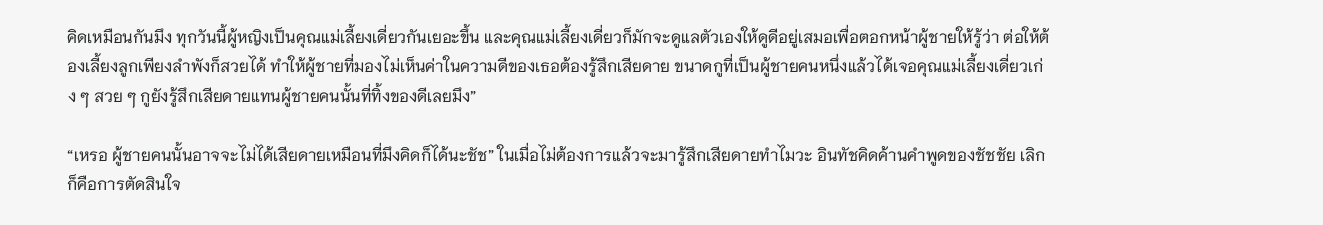คิดเหมือนกันมึง ทุกวันนี้ผู้หญิงเป็นคุณแม่เลี้ยงเดี่ยวกันเยอะขึ้น และคุณแม่เลี้ยงเดี่ยวก็มักจะดูแลตัวเองให้ดูดีอยู่เสมอเพื่อตอกหน้าผู้ชายให้รู้ว่า ต่อให้ต้องเลี้ยงลูกเพียงลำพังก็สวยได้ ทำให้ผู้ชายที่มองไม่เห็นค่าในความดีของเธอต้องรู้สึกเสียดาย ขนาดกูที่เป็นผู้ชายคนหนึ่งแล้วได้เจอคุณแม่เลี้ยงเดี่ยวเก่ง ๆ สวย ๆ กูยังรู้สึกเสียดายแทนผู้ชายคนนั้นที่ทิ้งของดีเลยมึง”

“เหรอ ผู้ชายคนนั้นอาจจะไม่ได้เสียดายเหมือนที่มึงคิดก็ได้นะชัช” ในเมื่อไม่ต้องการแล้วจะมารู้สึกเสียดายทำไมวะ อินทัชคิดค้านคำพูดของชัชชัย เลิกก็คือการตัดสินใจ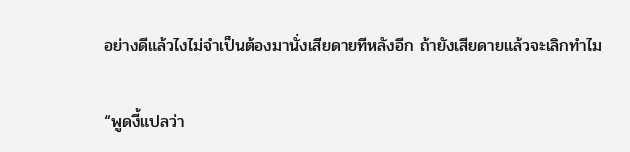อย่างดีแล้วไงไม่จำเป็นต้องมานั่งเสียดายทีหลังอีก ถ้ายังเสียดายแล้วจะเลิกทำไม

“พูดงี้แปลว่า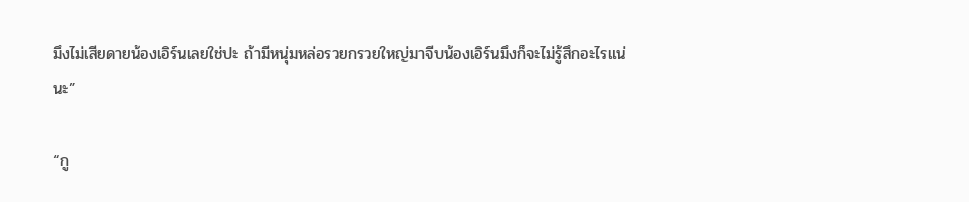มึงไม่เสียดายน้องเอิร์นเลยใช่ปะ ถ้ามีหนุ่มหล่อรวยกรวยใหญ่มาจีบน้องเอิร์นมึงก็จะไม่รู้สึกอะไรแน่นะ”

“กู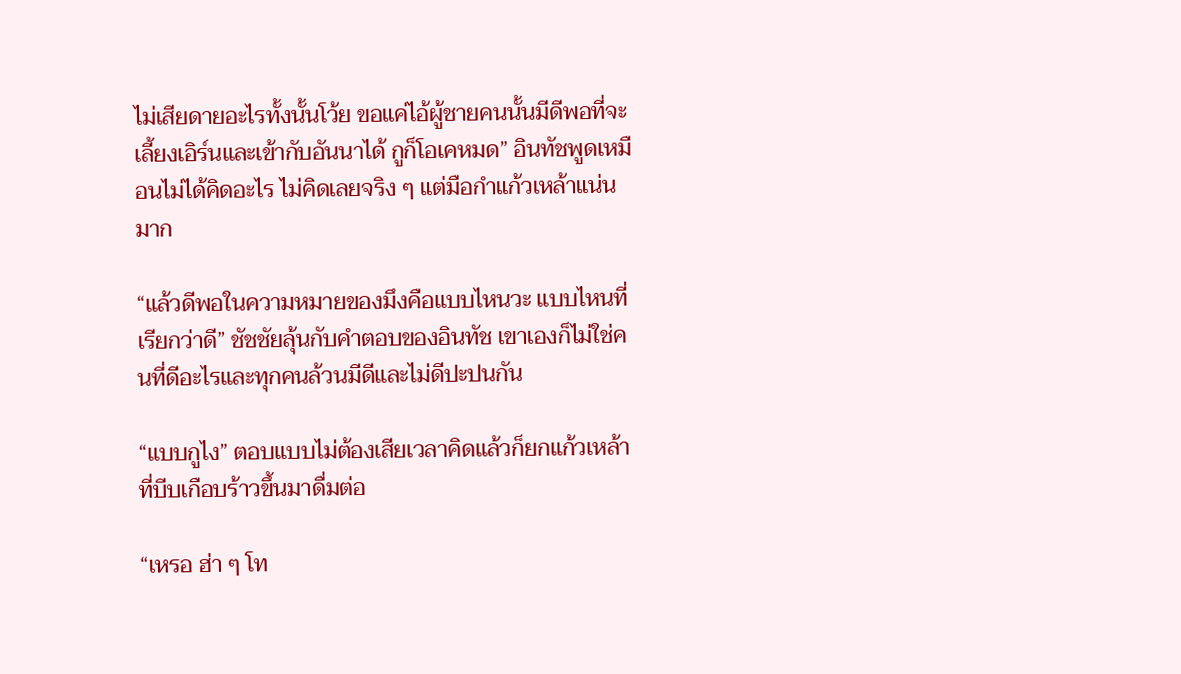ไม่เสียดายอะไรทั้งนั้นโว้ย ขอแค่ไอ้ผู้ชายคนนั้นมีดีพอที่จะเลี้ยงเอิร์นและเข้ากับอันนาได้ กูก็โอเคหมด” อินทัชพูดเหมือนไม่ได้คิดอะไร ไม่คิดเลยจริง ๆ แต่มือกำแก้วเหล้าแน่นมาก

“แล้วดีพอในความหมายของมึงคือแบบไหนวะ แบบไหนที่เรียกว่าดี” ชัชชัยลุ้นกับคำตอบของอินทัช เขาเองก็ไม่ใช่คนที่ดีอะไรและทุกคนล้วนมีดีและไม่ดีปะปนกัน

“แบบกูไง” ตอบแบบไม่ต้องเสียเวลาคิดแล้วก็ยกแก้วเหล้าที่บีบเกือบร้าวขึ้นมาดื่มต่อ

“เหรอ ฮ่า ๆ โท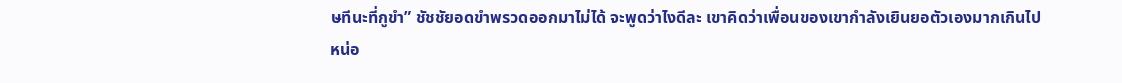ษทีนะที่กูขำ” ชัชชัยอดขำพรวดออกมาไม่ได้ จะพูดว่าไงดีละ เขาคิดว่าเพื่อนของเขากำลังเยินยอตัวเองมากเกินไปหน่อ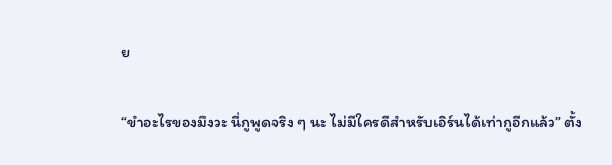ย

“ขำอะไรของมึงวะ นี่กูพูดจริง ๆ นะ ไม่มีใครดีสำหรับเอิร์นได้เท่ากูอีกแล้ว” ตั้ง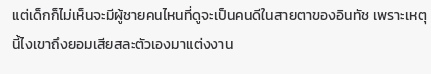แต่เด็กก็ไม่เห็นจะมีผู้ชายคนไหนที่ดูจะเป็นคนดีในสายตาของอินทัช เพราะเหตุนี้ไงเขาถึงยอมเสียสละตัวเองมาแต่งงาน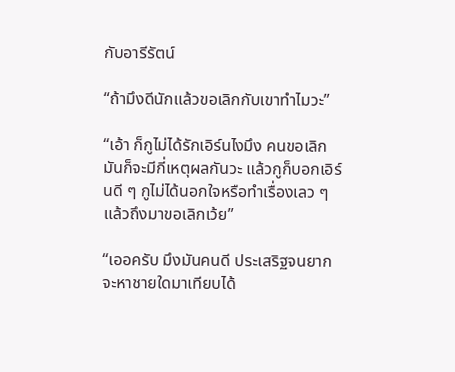กับอารีรัตน์

“ถ้ามึงดีนักแล้วขอเลิกกับเขาทำไมวะ”

“เอ้า ก็กูไม่ได้รักเอิร์นไงมึง คนขอเลิกมันก็จะมีกี่เหตุผลกันวะ แล้วกูก็บอกเอิร์นดี ๆ กูไม่ได้นอกใจหรือทำเรื่องเลว ๆ แล้วถึงมาขอเลิกเว้ย”

“เออครับ มึงมันคนดี ประเสริฐจนยากจะหาชายใดมาเทียบได้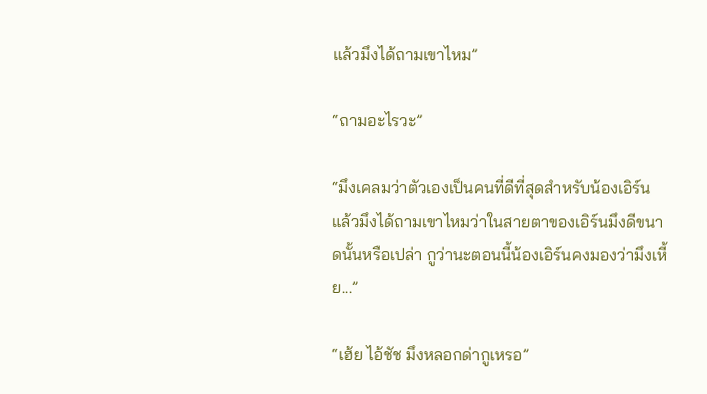แล้วมึงได้ถามเขาไหม”

“ถามอะไรวะ”

“มึงเคลมว่าตัวเองเป็นคนที่ดีที่สุดสำหรับน้องเอิร์น แล้วมึงได้ถามเขาไหมว่าในสายตาของเอิร์นมึงดีขนาดนั้นหรือเปล่า กูว่านะตอนนี้น้องเอิร์นคงมองว่ามึงเหี้ย...”

“เฮ้ย ไอ้ชัช มึงหลอกด่ากูเหรอ”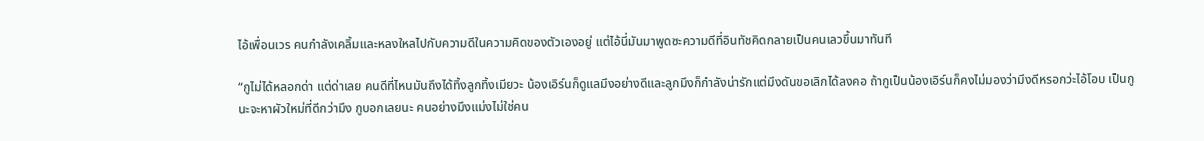ไอ้เพื่อนเวร คนกำลังเคลิ้มและหลงใหลไปกับความดีในความคิดของตัวเองอยู่ แต่ไอ้นี่มันมาพูดซะความดีที่อินทัชคิดกลายเป็นคนเลวขึ้นมาทันที

“กูไม่ได้หลอกด่า แต่ด่าเลย คนดีที่ไหนมันถึงได้ทิ้งลูกทิ้งเมียวะ น้องเอิร์นก็ดูแลมึงอย่างดีและลูกมึงก็กำลังน่ารักแต่มึงดันขอเลิกได้ลงคอ ถ้ากูเป็นน้องเอิร์นก็คงไม่มองว่ามึงดีหรอกว่ะไอ้โอบ เป็นกูนะจะหาผัวใหม่ที่ดีกว่ามึง กูบอกเลยนะ คนอย่างมึงแม่งไม่ใช่คน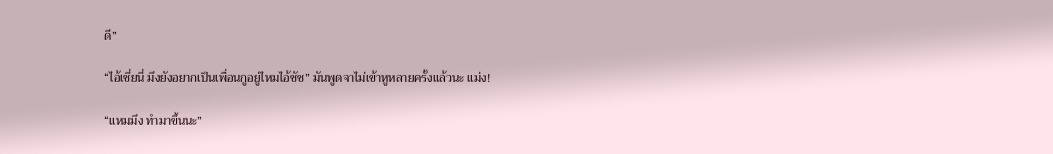ดี”

“ไอ้เชี่ยนี่ มึงยังอยากเป็นเพื่อนกูอยู่ไหมไอ้ชัช” มันพูดจาไม่เข้าหูหลายครั้งแล้วนะ แม่ง!

“แหมมึง ทำมาขึ้นนะ”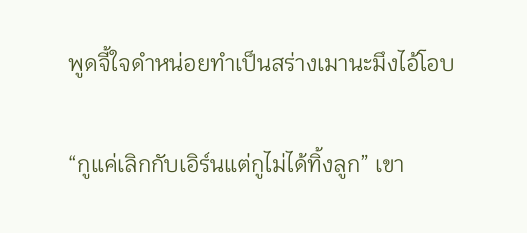พูดจี้ใจดำหน่อยทำเป็นสร่างเมานะมึงไอ้โอบ

“กูแค่เลิกกับเอิร์นแต่กูไม่ได้ทิ้งลูก” เขา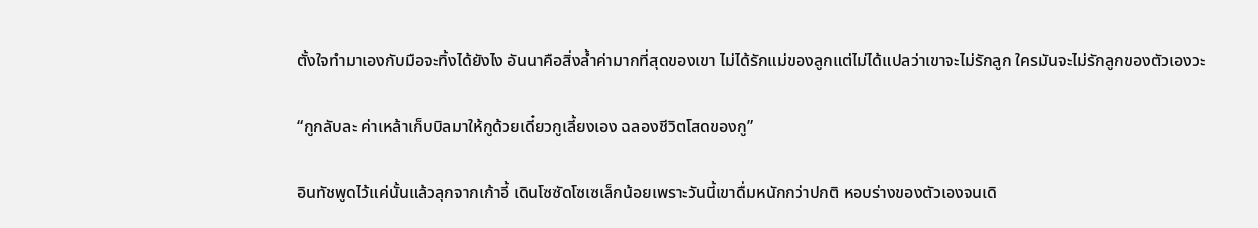ตั้งใจทำมาเองกับมือจะทิ้งได้ยังไง อันนาคือสิ่งล้ำค่ามากที่สุดของเขา ไม่ได้รักแม่ของลูกแต่ไม่ได้แปลว่าเขาจะไม่รักลูก ใครมันจะไม่รักลูกของตัวเองวะ

“กูกลับละ ค่าเหล้าเก็บบิลมาให้กูด้วยเดี๋ยวกูเลี้ยงเอง ฉลองชีวิตโสดของกู”

อินทัชพูดไว้แค่นั้นแล้วลุกจากเก้าอี้ เดินโซซัดโซเซเล็กน้อยเพราะวันนี้เขาดื่มหนักกว่าปกติ หอบร่างของตัวเองจนเดิ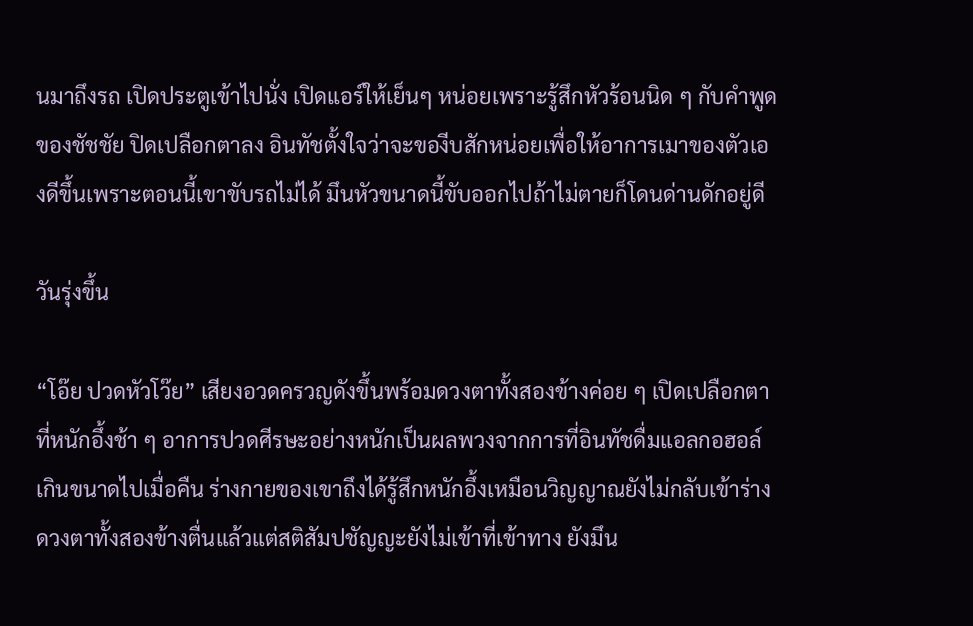นมาถึงรถ เปิดประตูเข้าไปนั่ง เปิดแอร์ให้เย็นๆ หน่อยเพราะรู้สึกหัวร้อนนิด ๆ กับคำพูดของชัชชัย ปิดเปลือกตาลง อินทัชตั้งใจว่าจะของีบสักหน่อยเพื่อให้อาการเมาของตัวเองดีขึ้นเพราะตอนนี้เขาขับรถไม่ได้ มึนหัวขนาดนี้ขับออกไปถ้าไม่ตายก็โดนด่านดักอยู่ดี

วันรุ่งขึ้น

“โอ๊ย ปวดหัวโว๊ย” เสียงอวดครวญดังขึ้นพร้อมดวงตาทั้งสองข้างค่อย ๆ เปิดเปลือกตาที่หนักอึ้งช้า ๆ อาการปวดศีรษะอย่างหนักเป็นผลพวงจากการที่อินทัชดื่มแอลกอฮอล์เกินขนาดไปเมื่อคืน ร่างกายของเขาถึงได้รู้สึกหนักอึ้งเหมือนวิญญาณยังไม่กลับเข้าร่าง ดวงตาทั้งสองข้างตื่นแล้วแต่สติสัมปชัญญะยังไม่เข้าที่เข้าทาง ยังมึน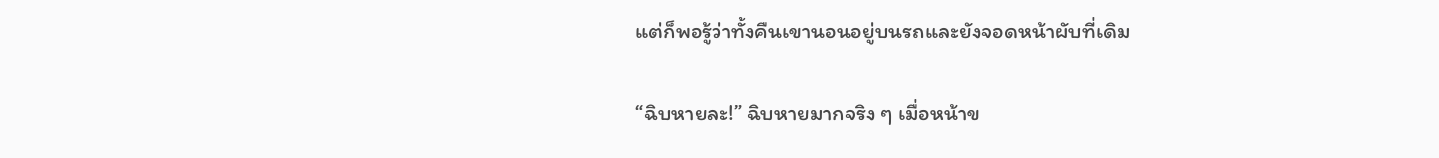แต่ก็พอรู้ว่าทั้งคืนเขานอนอยู่บนรถและยังจอดหน้าผับที่เดิม

“ฉิบหายละ!” ฉิบหายมากจริง ๆ เมื่อหน้าข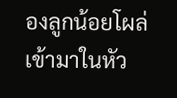องลูกน้อยโผล่เข้ามาในหัว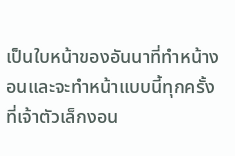เป็นใบหน้าของอันนาที่ทำหน้างอนและจะทำหน้าแบบนี้ทุกครั้งที่เจ้าตัวเล็กงอน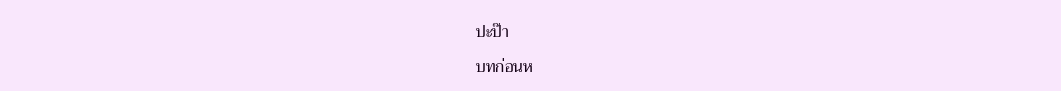ปะป๊า

บทก่อนห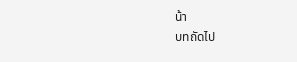น้า
บทถัดไป